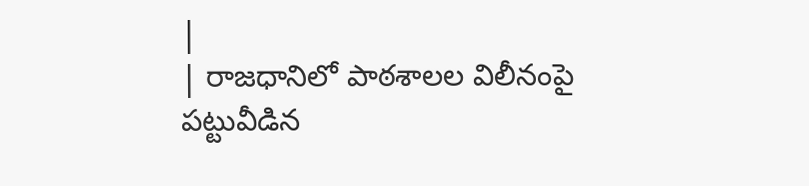|
| రాజధానిలో పాఠశాలల విలీనంపై పట్టువీడిన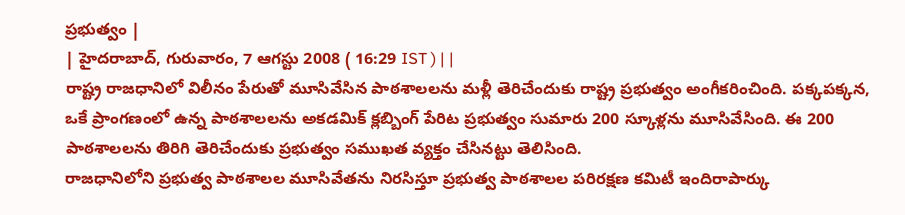ప్రభుత్వం |
| హైదరాబాద్, గురువారం, 7 ఆగస్టు 2008 ( 16:29 IST ) | |
రాష్ట్ర రాజధానిలో విలీనం పేరుతో మూసివేసిన పాఠశాలలను మళ్లీ తెరిచేందుకు రాష్ట్ర ప్రభుత్వం అంగీకరించింది. పక్కపక్కన, ఒకే ప్రాంగణంలో ఉన్న పాఠశాలలను అకడమిక్ క్లబ్బింగ్ పేరిట ప్రభుత్వం సుమారు 200 స్కూళ్లను మూసివేసింది. ఈ 200 పాఠశాలలను తిరిగి తెరిచేందుకు ప్రభుత్వం సముఖత వ్యక్తం చేసినట్టు తెలిసింది.
రాజధానిలోని ప్రభుత్వ పాఠశాలల మూసివేతను నిరసిస్తూ ప్రభుత్వ పాఠశాలల పరిరక్షణ కమిటీ ఇందిరాపార్కు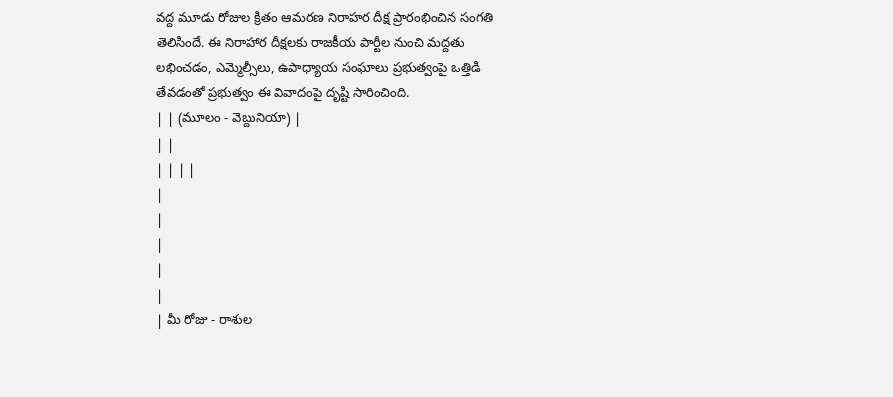వద్ద మూడు రోజుల క్రితం ఆమరణ నిరాహర దీక్ష ప్రారంభించిన సంగతి తెలిసిందే. ఈ నిరాహార దీక్షలకు రాజకీయ పార్టీల నుంచి మద్దతు లభించడం, ఎమ్మెల్సీలు, ఉపాధ్యాయ సంఘాలు ప్రభుత్వంపై ఒత్తిడి తేవడంతో ప్రభుత్వం ఈ వివాదంపై దృష్టి సారించింది.
| | (మూలం - వెబ్దునియా) |
| |
| | | |
|
|
|
|
|
| మీ రోజు - రాశుల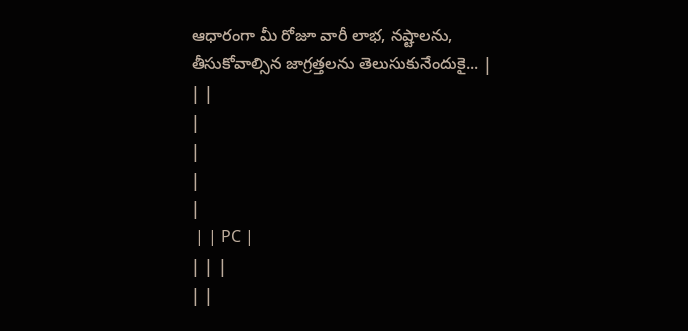ఆధారంగా మీ రోజూ వారీ లాభ, నష్టాలను, తీసుకోవాల్సిన జాగ్రత్తలను తెలుసుకునేందుకై... |
| |
|
|
|
|
 | | PC |
| | |
| |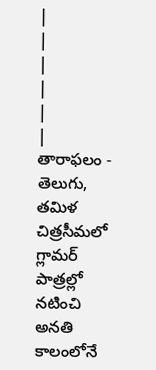|
|
|
|
|
| తారాఫలం - తెలుగు, తమిళ చిత్రసీమలో గ్లామర్ పాత్రల్లో నటించి అనతి కాలంలోనే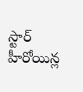స్టార్ హీరోయిన్ల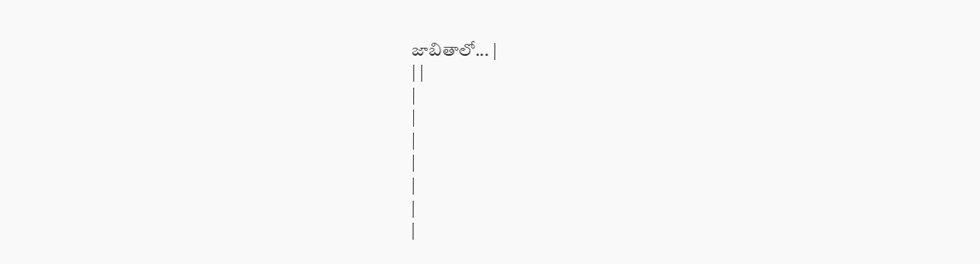జాబితాలో... |
| |
|
|
|
|
|
|
|